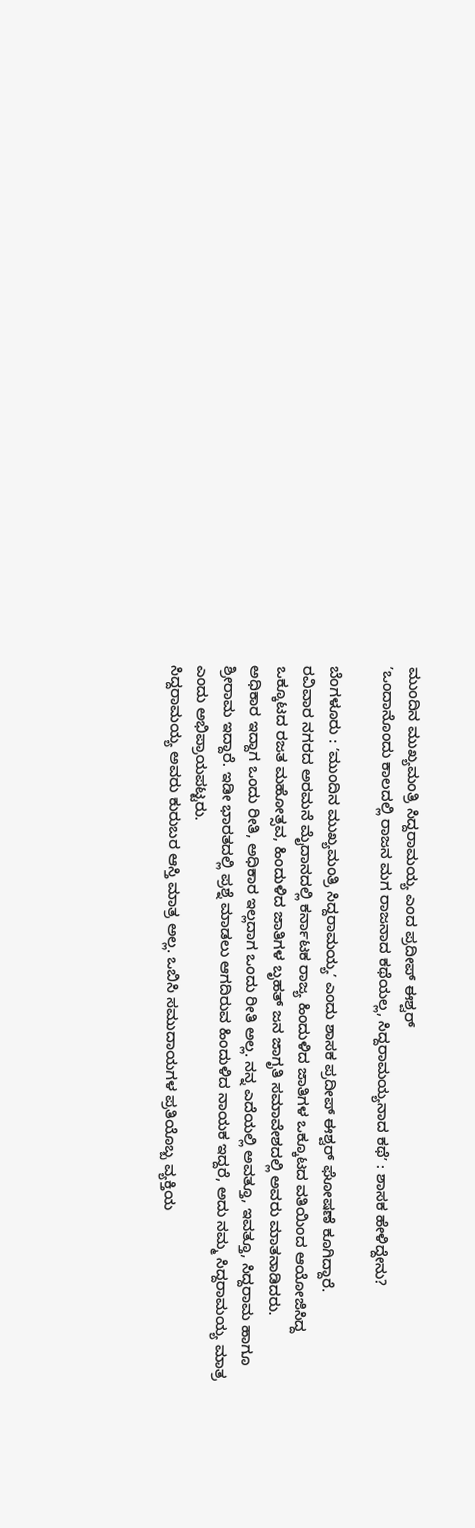ಮುಂದಿನ ಮುಖ್ಯಮಂತ್ರಿ ಸಿದ್ದರಾಮಯ್ಯ ಎಂದ ಪ್ರದೀಪ್ ಈಶ್ವರ್
ʼಒಂದಾನೊಂದು ಕಾಲದಲ್ಲಿ ರಾಜನ ಮಗ ರಾಜನಾದ ಕಥೆಯಲ್ಲ, ಸಿದ್ದರಾಮಯ್ಯನಾದ ಕಥೆʼ : ಶಾಸಕ ಹೇಳಿದ್ದೇನು?

ಬೆಂಗಳೂರು : ʼಮುಂದಿನ ಮುಖ್ಯಮಂತ್ರಿ ಸಿದ್ದರಾಮಯ್ಯʼ ಎಂದು ಶಾಸಕ ಪ್ರದೀಪ್ ಈಶ್ವರ್ ಘೋಷಣೆ ಕೂಗಿದ್ದಾರೆ.
ರವಿವಾರ ನಗರದ ಅರಮನೆ ಮೈದಾನದಲ್ಲಿ ಕರ್ನಾಟಕ ರಾಜ್ಯ ಹಿಂದುಳಿದ ಜಾತಿಗಳ ಒಕ್ಕೂಟದ ವತಿಯಿಂದ ಆಯೋಜಿಸಿದ್ದ ಒಕ್ಕೂಟದ ರಜತ ಮಹೋತ್ಸವ, ಹಿಂದುಳಿದ ಜಾತಿಗಳ ಬೃಹತ್ ಜನ ಜಾಗೃತಿ ಸಮಾವೇಶದಲ್ಲಿ ಅವರು ಮಾತನಾಡಿದರು.
ಅಧಿಕಾರ ಇದ್ದಾಗ ಒಂದು ರೀತಿ, ಅಧಿಕಾರ ಇಲ್ಲದಾಗ ಒಂದು ರೀತಿ ಅಲ್ಲ. ನನ್ನ ಎದೆಯಲ್ಲಿ ಅವತ್ತೂ, ಇವತ್ತೂ, ಸಿದ್ದರಾಮ ಹಾಗೂ ಶ್ರೀರಾಮ ಇದ್ದಾರೆ. ಇಡೀ ಭಾರತದಲ್ಲಿ ಪ್ರಶ್ನೆ ಮಾಡಲು ಆಗದಿರುವ ಹಿಂದುಳಿದ ನಾಯಕ ಇದ್ದರೆ, ಅದು ನಮ್ಮ ಸಿದ್ದರಾಮಯ್ಯ ಮಾತ್ರ ಎಂದು ಅಭಿಪ್ರಾಯಪಟ್ಟರು.
ಸಿದ್ದರಾಮಯ್ಯ ಅವರು ಕುರುಬರ ಆಸ್ತಿ ಮಾತ್ರ ಅಲ್ಲ. ಒಬಿಸಿ ಸಮುದಾಯಗಳ ಪ್ರತಿಯೊಬ್ಬ ವ್ಯಕ್ತಿಯ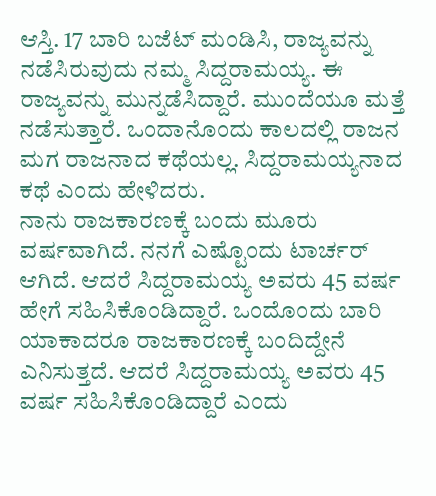ಆಸ್ತಿ. 17 ಬಾರಿ ಬಜೆಟ್ ಮಂಡಿಸಿ, ರಾಜ್ಯವನ್ನು ನಡೆಸಿರುವುದು ನಮ್ಮ ಸಿದ್ದರಾಮಯ್ಯ. ಈ ರಾಜ್ಯವನ್ನು ಮುನ್ನಡೆಸಿದ್ದಾರೆ. ಮುಂದೆಯೂ ಮತ್ತೆ ನಡೆಸುತ್ತಾರೆ. ಒಂದಾನೊಂದು ಕಾಲದಲ್ಲಿ ರಾಜನ ಮಗ ರಾಜನಾದ ಕಥೆಯಲ್ಲ. ಸಿದ್ದರಾಮಯ್ಯನಾದ ಕಥೆ ಎಂದು ಹೇಳಿದರು.
ನಾನು ರಾಜಕಾರಣಕ್ಕೆ ಬಂದು ಮೂರು ವರ್ಷವಾಗಿದೆ. ನನಗೆ ಎಷ್ಟೊಂದು ಟಾರ್ಚರ್ ಆಗಿದೆ. ಆದರೆ ಸಿದ್ದರಾಮಯ್ಯ ಅವರು 45 ವರ್ಷ ಹೇಗೆ ಸಹಿಸಿಕೊಂಡಿದ್ದಾರೆ. ಒಂದೊಂದು ಬಾರಿ ಯಾಕಾದರೂ ರಾಜಕಾರಣಕ್ಕೆ ಬಂದಿದ್ದೇನೆ ಎನಿಸುತ್ತದೆ. ಆದರೆ ಸಿದ್ದರಾಮಯ್ಯ ಅವರು 45 ವರ್ಷ ಸಹಿಸಿಕೊಂಡಿದ್ದಾರೆ ಎಂದು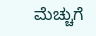ಮೆಚ್ಚುಗೆ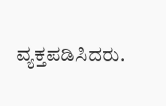ವ್ಯಕ್ತಪಡಿಸಿದರು.